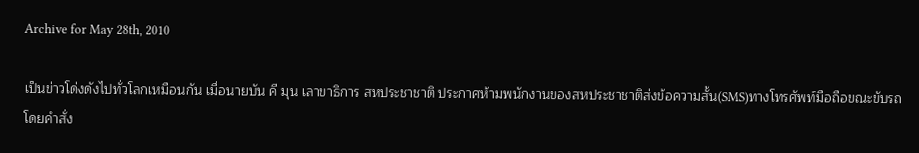Archive for May 28th, 2010

เป็นข่าวโด่งดังไปทั่วโลกเหมือนกัน เมื่อนายบัน คี มุน เลาขาธิการ สหประชาชาติ ประกาศห้ามพนักงานของสหประชาชาติส่งข้อความสั้น(SMS)ทางโทรศัพท์มือถือขณะขับรถ โดยคำสั่ง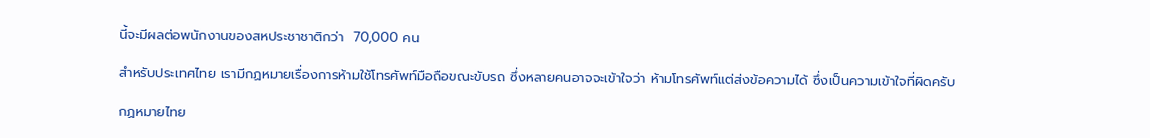นี้จะมีผลต่อพนักงานของสหประชาชาติกว่า  70,000 คน

สำหรับประเทศไทย เรามีกฏหมายเรื่องการห้ามใช้โทรศัพท์มือถือขณะขับรถ ซึ่งหลายคนอาจจะเข้าใจว่า ห้ามโทรศัพท์แต่ส่งข้อความได้ ซึ่งเป็นความเข้าใจที่ผิดครับ

กฏหมายไทย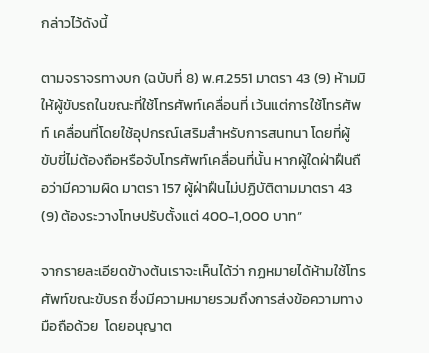กล่าวไว้ดังนี้

ตามจราจรทางบก (ฉบับที่ 8) พ.ศ.2551 มาตรา 43 (9) ห้ามมิให้ผู้ขับรถในขณะที่ใช้โทรศัพท์เคลื่อนที่ เว้นแต่การใช้โทรศัพท์ เคลื่อนที่โดยใช้อุปกรณ์เสริมสำหรับการสนทนา โดยที่ผู้ขับขี่ไม่ต้องถือหรือจับโทรศัพท์เคลื่อนที่นั้น หากผู้ใดฝ่าฝืนถือว่ามีความผิด มาตรา 157 ผู้ฝ่าฝืนไม่ปฏิบัติตามมาตรา 43 (9) ต้องระวางโทษปรับตั้งแต่ 400-1,000 บาท”

จากรายละเอียดข้างต้นเราจะเห็นได้ว่า กฏหมายได้ห้ามใช้โทรศัพท์ขณะขับรถ ซึ่งมีความหมายรวมถึงการส่งข้อความทางมือถือด้วย  โดยอนุญาต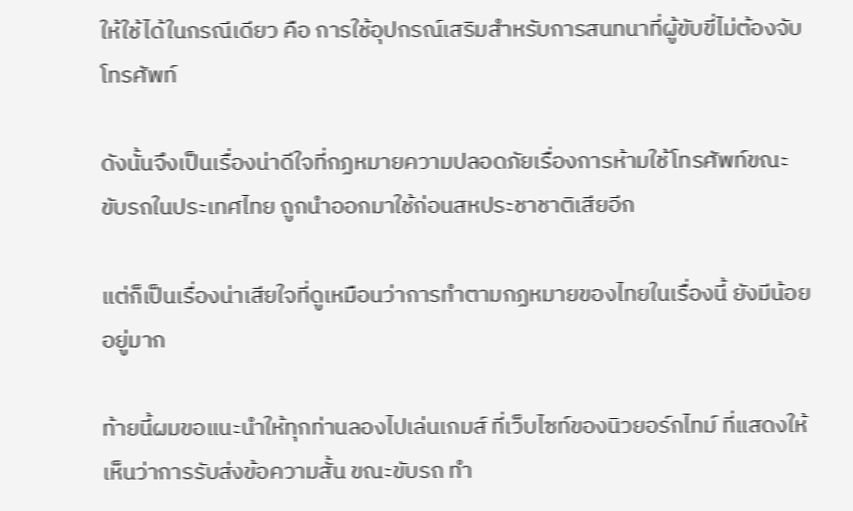ให้ใช้ได้ในกรณีเดียว คือ การใช้อุปกรณ์เสริมสำหรับการสนทนาที่ผู้ขับขี่ไม่ต้องจับโทรศัพท์

ดังนั้นจึงเป็นเรื่องน่าดีใจที่กฏหมายความปลอดภัยเรื่องการห้ามใช้โทรศัพท์ขณะขับรถในประเทศไทย ถูกนำออกมาใช้ก่อนสหประชาชาติเสียอีก

แต่ก็เป็นเรื่องน่าเสียใจที่ดูเหมือนว่าการทำตามกฏหมายของไทยในเรื่องนี้ ยังมีน้อยอยู่มาก

ท้ายนี้ผมขอแนะนำให้ทุกท่านลองไปเล่นเกมส์ ที่เว็บไซท์ของนิวยอร์กไทม์ ที่แสดงให้เห็นว่าการรับส่งข้อความสั้น ขณะขับรถ ทำ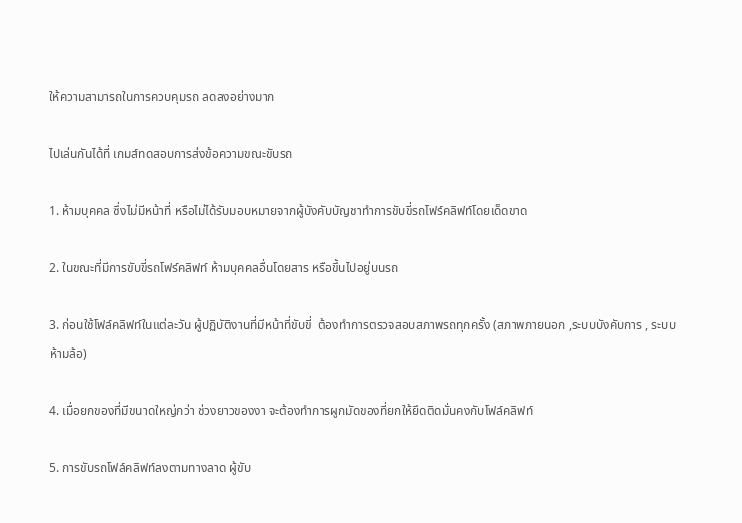ให้ความสามารถในการควบคุมรถ ลดลงอย่างมาก

ไปเล่นกันได้ที่ เกมส์ทดสอบการส่งข้อความขณะขับรถ

1. ห้ามบุคคล ซึ่งไม่มีหน้าที่ หรือไม่ได้รับมอบหมายจากผู้บังคับบัญชาทำการขับขี่รถโฟร์คลิฟท์โดยเด็ดขาด

2. ในขณะที่มีการขับขี่รถโฟร์คลิฟท์ ห้ามบุคคลอื่นโดยสาร หรือขึ้นไปอยู่บนรถ

3. ก่อนใช้โฟล์คลิฟท์ในแต่ละวัน ผู้ปฏิบัติงานที่มีหน้าที่ขับขี่  ต้องทำการตรวจสอบสภาพรถทุกครั้ง (สภาพภายนอก ,ระบบบังคับการ , ระบบห้ามล้อ)

4. เมื่อยกของที่มีขนาดใหญ่กว่า ช่วงยาวของงา จะต้องทำการผูกมัดของที่ยกให้ยึดติดมั่นคงกับโฟล์คลิฟท์

5. การขับรถโฟล์คลิฟท์ลงตามทางลาด ผู้ขับ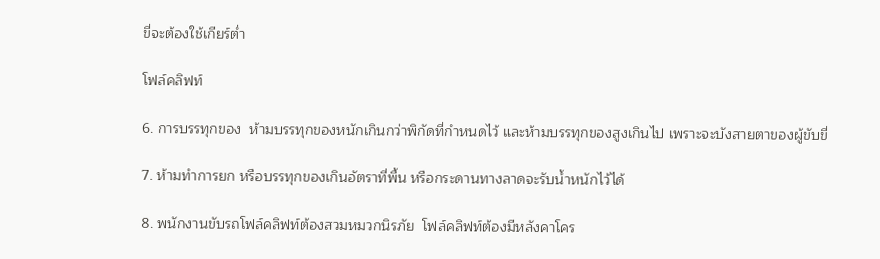ขี่จะต้องใช้เกียร์ต่ำ

โฟล์คลิฟท์

6. การบรรทุกของ  ห้ามบรรทุกของหนักเกินกว่าพิกัดที่กำหนดไว้ และห้ามบรรทุกของสูงเกินไป เพราะจะบังสายตาของผู้ขับขี่

7. ห้ามทำการยก หรือบรรทุกของเกินอัตราที่พื้น หรือกระดานทางลาดจะรับน้ำหนักไว้ได้

8. พนักงานขับรถโฟล์คลิฟท์ต้องสวมหมวกนิรภัย  โฟล์คลิฟท์ต้องมีหลังคาโคร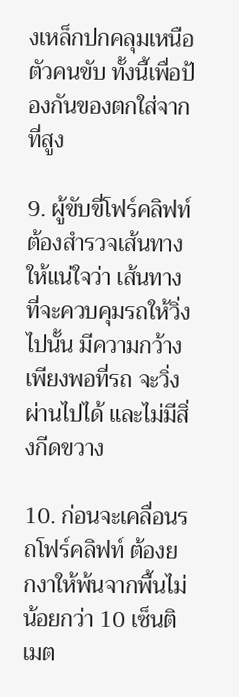งเหล็กปกคลุมเหนือตัวคนขับ ทั้งนี้เพื่อป้องกันของตกใส่จากที่สูง

9. ผู้ขับขี่โฟร์คลิฟท์ต้องสำรวจเส้นทางให้แน่ใจว่า เส้นทางที่จะควบคุมรถให้วิ่งไปนั้น มีความกว้างเพียงพอที่รถ จะวิ่งผ่านไปได้ และไม่มีสิ่งกีดขวาง

10. ก่อนจะเคลื่อนรถโฟร์คลิฟท์ ต้องยกงาให้พ้นจากพื้นไม่น้อยกว่า 10 เซ็นติเมต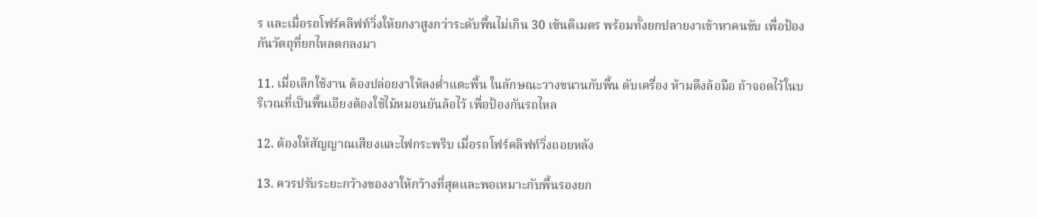ร และเมื่อรถโฟร์คลิฟท์วิ่งให้ยกงาสูงกว่าระดับพื้นไม่เกิน 30 เซ้นติเมตร พร้อมทั้งยกปลายงาเข้าหาคนขับ เพื่อป้องกันวัตถุที่ยกไหลตกลงมา

11. เมื่อเลิกใช้งาน ต้องปล่อยงาให้ลงต่ำแตะพื้น ในลักษณะวางขนานกับพื้น ดับเครื่อง ห้ามดึงล้อมือ ถ้าจอดไว้ในบริเวณที่เป็นพื้นเอียงต้องใช้ไม้หมอนยันล้อไว้ เพื่อป้องกันรถไหล

12. ต้องให้สัญญาณเสียงและไฟกระพริบ เมื่อรถโฟร์คลิฟท์วิ่งถอยหลัง

13. ควรปรับระยะกว้างของงาให้กว้างที่สุดและพอเหมาะกับพื้นรองยก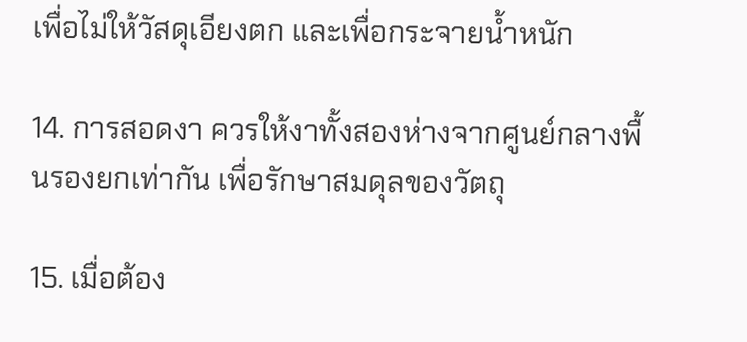เพื่อไม่ให้วัสดุเอียงตก และเพื่อกระจายน้ำหนัก

14. การสอดงา ควรให้งาทั้งสองห่างจากศูนย์กลางพื้นรองยกเท่ากัน เพื่อรักษาสมดุลของวัตถุ

15. เมื่อต้อง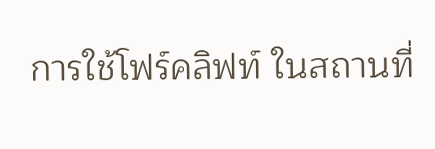การใช้โฟร์คลิฟท์ ในสถานที่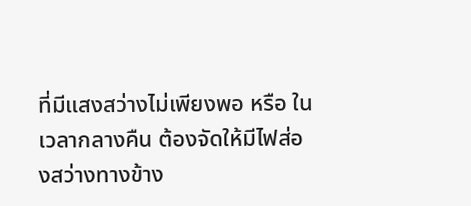ที่มีแสงสว่างไม่เพียงพอ หรือ ในเวลากลางคืน ต้องจัดให้มีไฟส่องสว่างทางข้าง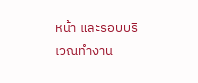หน้า และรอบบริเวณทำงาน